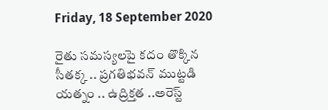Friday, 18 September 2020

రైతు సమస్యలపై కదం తొక్కిన సీతక్క .. ప్రగతిభవన్ ముట్టడి యత్నం .. ఉద్రిక్తత ..అరెస్ట్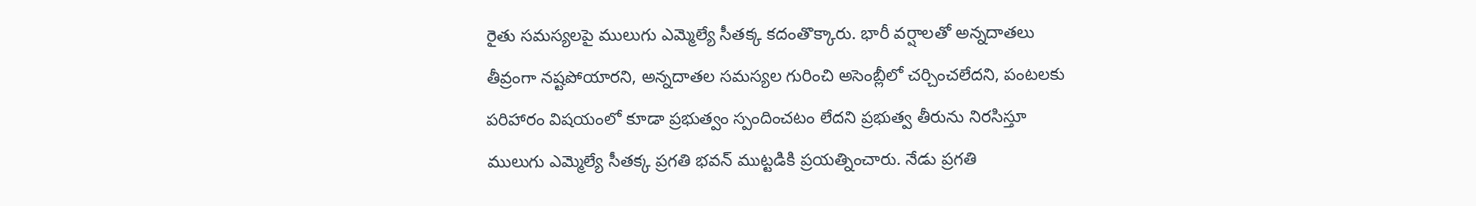రైతు సమస్యలపై ములుగు ఎమ్మెల్యే సీతక్క కదంతొక్కారు. భారీ వర్షాలతో అన్నదాతలు తీవ్రంగా నష్టపోయారని, అన్నదాతల సమస్యల గురించి అసెంబ్లీలో చర్చించలేదని, పంటలకు పరిహారం విషయంలో కూడా ప్రభుత్వం స్పందించటం లేదని ప్రభుత్వ తీరును నిరసిస్తూ ములుగు ఎమ్మెల్యే సీతక్క ప్రగతి భవన్ ముట్టడికి ప్రయత్నించారు. నేడు ప్రగతి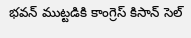భవన్ ముట్టడికి కాంగ్రెస్ కిసాన్ సెల్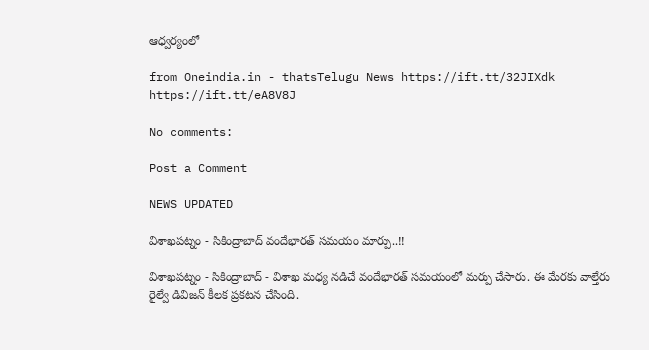ఆధ్వర్యంలో

from Oneindia.in - thatsTelugu News https://ift.tt/32JIXdk
https://ift.tt/eA8V8J

No comments:

Post a Comment

NEWS UPDATED

విశాఖపట్నం - సికింద్రాబాద్ వందేభారత్ సమయం మార్పు..!!

విశాఖపట్నం - సికింద్రాబాద్ - విశాఖ మధ్య నడిచే వందేభారత్ సమయంలో మర్పు చేసారు. ఈ మేరకు వాల్తేరు రైల్వే డివిజన్ కీలక ప్రకటన చేసింది.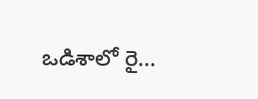ఒడిశాలో రై...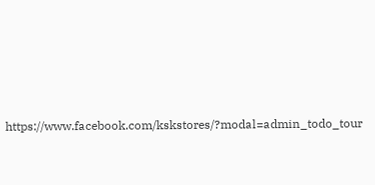https://www.facebook.com/kskstores/?modal=admin_todo_tour